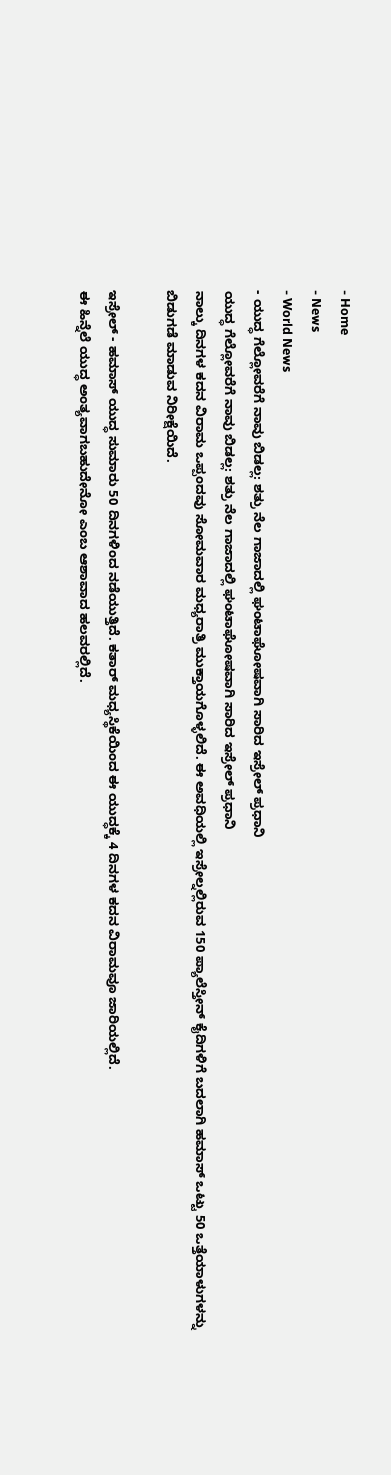- Home
- News
- World News
- ಯುದ್ಧ ಗೆಲ್ಲೋವರೆಗೆ ನಾವು ಬಿಡಲ್ಲ: ಶತ್ರು ನೆಲ ಗಾಜಾದಲ್ಲಿ ಘಂಟಾಘೋಷವಾಗಿ ಸಾರಿದ ಇಸ್ರೇಲ್ ಪ್ರಧಾನಿ
ಯುದ್ಧ ಗೆಲ್ಲೋವರೆಗೆ ನಾವು ಬಿಡಲ್ಲ: ಶತ್ರು ನೆಲ ಗಾಜಾದಲ್ಲಿ ಘಂಟಾಘೋಷವಾಗಿ ಸಾರಿದ ಇಸ್ರೇಲ್ ಪ್ರಧಾನಿ
ನಾಲ್ಕು ದಿನಗಳ ಕದನ ವಿರಾಮ ಒಪ್ಪಂದವು ಸೋಮವಾರ ಮಧ್ಯರಾತ್ರಿ ಮುಕ್ತಾಯಗೊಳ್ಳಲಿದೆ. ಈ ಅವಧಿಯಲ್ಲಿ ಇಸ್ರೇಲ್ನಲ್ಲಿರುವ 150 ಪ್ಯಾಲೆಸ್ತೀನ್ ಕೈದಿಗಳಿಗೆ ಬದಲಾಗಿ ಹಮಾಸ್ ಒಟ್ಟು 50 ಒತ್ತೆಯಾಳುಗಳನ್ನು ಬಿಡುಗಡೆ ಮಾಡುವ ನಿರೀಕ್ಷೆಯಿದೆ.

ಇಸ್ರೇಲ್ - ಹಮಾಸ್ ಯುದ್ಧ ಸುಮಾರು 50 ದಿನಗಳಿಂದ ನಡೆಯುತ್ತಿದೆ. ಕತಾರ್ ಮಧ್ಯಸ್ಥಿಕೆಯಿಂದ ಈ ಯುದ್ಧಕ್ಕೆ 4 ದಿನಗಳ ಕದನ ವಿರಾಮವೂ ಜಾರಿಯಲ್ಲಿದೆ.
ಈ ಹಿನ್ನೆಲೆ ಯುದ್ಧ ಅಂತ್ಯವಾಗಬಹುದೇನೋ ಎಂಬ ಆಶಾವಾದ ಹಲವರಲ್ಲಿದೆ.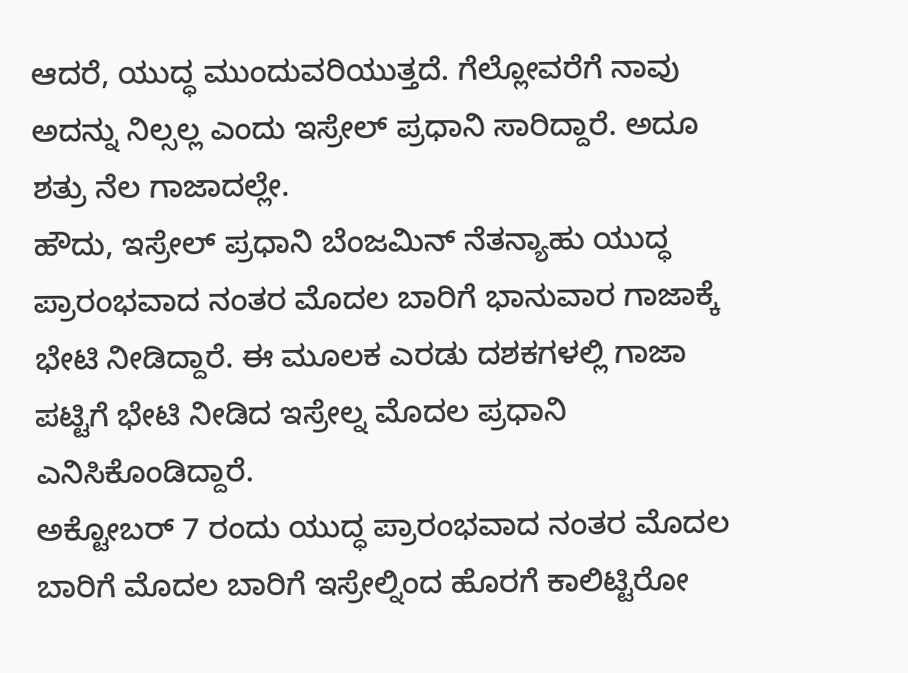ಆದರೆ, ಯುದ್ಧ ಮುಂದುವರಿಯುತ್ತದೆ. ಗೆಲ್ಲೋವರೆಗೆ ನಾವು ಅದನ್ನು ನಿಲ್ಸಲ್ಲ ಎಂದು ಇಸ್ರೇಲ್ ಪ್ರಧಾನಿ ಸಾರಿದ್ದಾರೆ. ಅದೂ ಶತ್ರು ನೆಲ ಗಾಜಾದಲ್ಲೇ.
ಹೌದು, ಇಸ್ರೇಲ್ ಪ್ರಧಾನಿ ಬೆಂಜಮಿನ್ ನೆತನ್ಯಾಹು ಯುದ್ಧ ಪ್ರಾರಂಭವಾದ ನಂತರ ಮೊದಲ ಬಾರಿಗೆ ಭಾನುವಾರ ಗಾಜಾಕ್ಕೆ ಭೇಟಿ ನೀಡಿದ್ದಾರೆ. ಈ ಮೂಲಕ ಎರಡು ದಶಕಗಳಲ್ಲಿ ಗಾಜಾ ಪಟ್ಟಿಗೆ ಭೇಟಿ ನೀಡಿದ ಇಸ್ರೇಲ್ನ ಮೊದಲ ಪ್ರಧಾನಿ ಎನಿಸಿಕೊಂಡಿದ್ದಾರೆ.
ಅಕ್ಟೋಬರ್ 7 ರಂದು ಯುದ್ಧ ಪ್ರಾರಂಭವಾದ ನಂತರ ಮೊದಲ ಬಾರಿಗೆ ಮೊದಲ ಬಾರಿಗೆ ಇಸ್ರೇಲ್ನಿಂದ ಹೊರಗೆ ಕಾಲಿಟ್ಟಿರೋ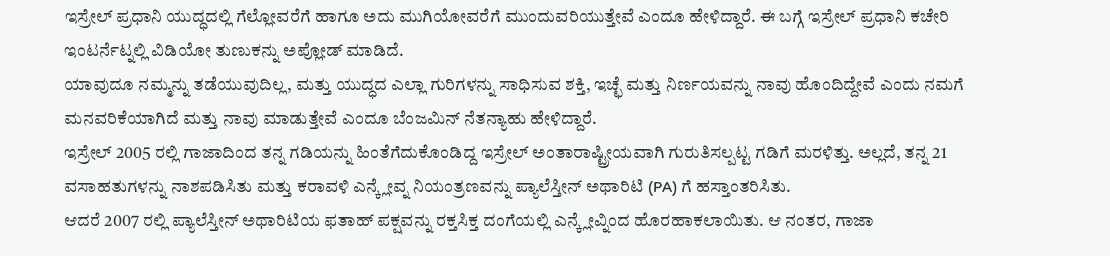ಇಸ್ರೇಲ್ ಪ್ರಧಾನಿ ಯುದ್ಧದಲ್ಲಿ ಗೆಲ್ಲೋವರೆಗೆ ಹಾಗೂ ಅದು ಮುಗಿಯೋವರೆಗೆ ಮುಂದುವರಿಯುತ್ತೇವೆ ಎಂದೂ ಹೇಳಿದ್ದಾರೆ. ಈ ಬಗ್ಗೆ ಇಸ್ರೇಲ್ ಪ್ರಧಾನಿ ಕಚೇರಿ ಇಂಟರ್ನೆಟ್ನಲ್ಲಿ ವಿಡಿಯೋ ತುಣುಕನ್ನು ಅಪ್ಲೋಡ್ ಮಾಡಿದೆ.
ಯಾವುದೂ ನಮ್ಮನ್ನು ತಡೆಯುವುದಿಲ್ಲ, ಮತ್ತು ಯುದ್ಧದ ಎಲ್ಲಾ ಗುರಿಗಳನ್ನು ಸಾಧಿಸುವ ಶಕ್ತಿ, ಇಚ್ಛೆ ಮತ್ತು ನಿರ್ಣಯವನ್ನು ನಾವು ಹೊಂದಿದ್ದೇವೆ ಎಂದು ನಮಗೆ ಮನವರಿಕೆಯಾಗಿದೆ ಮತ್ತು ನಾವು ಮಾಡುತ್ತೇವೆ ಎಂದೂ ಬೆಂಜಮಿನ್ ನೆತನ್ಯಾಹು ಹೇಳಿದ್ದಾರೆ.
ಇಸ್ರೇಲ್ 2005 ರಲ್ಲಿ ಗಾಜಾದಿಂದ ತನ್ನ ಗಡಿಯನ್ನು ಹಿಂತೆಗೆದುಕೊಂಡಿದ್ದ ಇಸ್ರೇಲ್ ಅಂತಾರಾಷ್ಟ್ರೀಯವಾಗಿ ಗುರುತಿಸಲ್ಪಟ್ಟ ಗಡಿಗೆ ಮರಳಿತ್ತು. ಅಲ್ಲದೆ, ತನ್ನ 21 ವಸಾಹತುಗಳನ್ನು ನಾಶಪಡಿಸಿತು ಮತ್ತು ಕರಾವಳಿ ಎನ್ಕ್ಲೇವ್ನ ನಿಯಂತ್ರಣವನ್ನು ಪ್ಯಾಲೆಸ್ತೀನ್ ಅಥಾರಿಟಿ (PA) ಗೆ ಹಸ್ತಾಂತರಿಸಿತು.
ಆದರೆ 2007 ರಲ್ಲಿ ಪ್ಯಾಲೆಸ್ತೀನ್ ಅಥಾರಿಟಿಯ ಫತಾಹ್ ಪಕ್ಷವನ್ನು ರಕ್ತಸಿಕ್ತ ದಂಗೆಯಲ್ಲಿ ಎನ್ಕ್ಲೇವ್ನಿಂದ ಹೊರಹಾಕಲಾಯಿತು. ಆ ನಂತರ, ಗಾಜಾ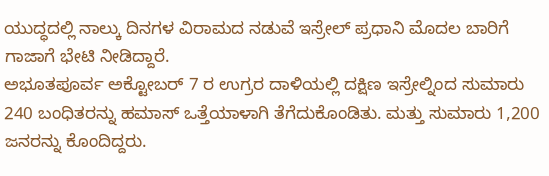ಯುದ್ಧದಲ್ಲಿ ನಾಲ್ಕು ದಿನಗಳ ವಿರಾಮದ ನಡುವೆ ಇಸ್ರೇಲ್ ಪ್ರಧಾನಿ ಮೊದಲ ಬಾರಿಗೆ ಗಾಜಾಗೆ ಭೇಟಿ ನೀಡಿದ್ದಾರೆ.
ಅಭೂತಪೂರ್ವ ಅಕ್ಟೋಬರ್ 7 ರ ಉಗ್ರರ ದಾಳಿಯಲ್ಲಿ ದಕ್ಷಿಣ ಇಸ್ರೇಲ್ನಿಂದ ಸುಮಾರು 240 ಬಂಧಿತರನ್ನು ಹಮಾಸ್ ಒತ್ತೆಯಾಳಾಗಿ ತೆಗೆದುಕೊಂಡಿತು. ಮತ್ತು ಸುಮಾರು 1,200 ಜನರನ್ನು ಕೊಂದಿದ್ದರು.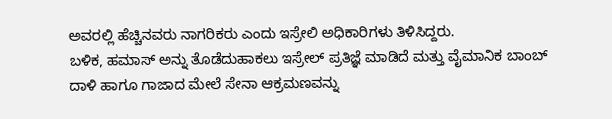ಅವರಲ್ಲಿ ಹೆಚ್ಚಿನವರು ನಾಗರಿಕರು ಎಂದು ಇಸ್ರೇಲಿ ಅಧಿಕಾರಿಗಳು ತಿಳಿಸಿದ್ದರು.
ಬಳಿಕ, ಹಮಾಸ್ ಅನ್ನು ತೊಡೆದುಹಾಕಲು ಇಸ್ರೇಲ್ ಪ್ರತಿಜ್ಞೆ ಮಾಡಿದೆ ಮತ್ತು ವೈಮಾನಿಕ ಬಾಂಬ್ ದಾಳಿ ಹಾಗೂ ಗಾಜಾದ ಮೇಲೆ ಸೇನಾ ಆಕ್ರಮಣವನ್ನು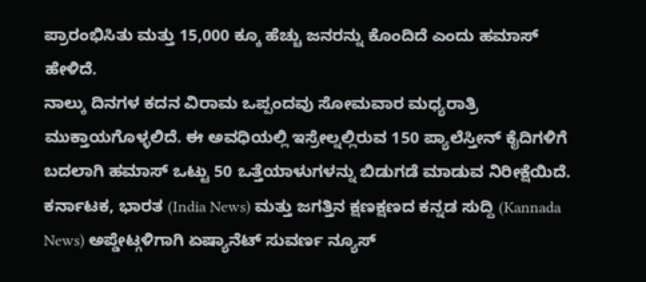ಪ್ರಾರಂಭಿಸಿತು ಮತ್ತು 15,000 ಕ್ಕೂ ಹೆಚ್ಚು ಜನರನ್ನು ಕೊಂದಿದೆ ಎಂದು ಹಮಾಸ್ ಹೇಳಿದೆ.
ನಾಲ್ಕು ದಿನಗಳ ಕದನ ವಿರಾಮ ಒಪ್ಪಂದವು ಸೋಮವಾರ ಮಧ್ಯರಾತ್ರಿ ಮುಕ್ತಾಯಗೊಳ್ಳಲಿದೆ. ಈ ಅವಧಿಯಲ್ಲಿ ಇಸ್ರೇಲ್ನಲ್ಲಿರುವ 150 ಪ್ಯಾಲೆಸ್ತೀನ್ ಕೈದಿಗಳಿಗೆ ಬದಲಾಗಿ ಹಮಾಸ್ ಒಟ್ಟು 50 ಒತ್ತೆಯಾಳುಗಳನ್ನು ಬಿಡುಗಡೆ ಮಾಡುವ ನಿರೀಕ್ಷೆಯಿದೆ.
ಕರ್ನಾಟಕ, ಭಾರತ (India News) ಮತ್ತು ಜಗತ್ತಿನ ಕ್ಷಣಕ್ಷಣದ ಕನ್ನಡ ಸುದ್ದಿ (Kannada News) ಅಪ್ಡೇಟ್ಗಳಿಗಾಗಿ ಏಷ್ಯಾನೆಟ್ ಸುವರ್ಣ ನ್ಯೂಸ್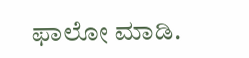ಫಾಲೋ ಮಾಡಿ.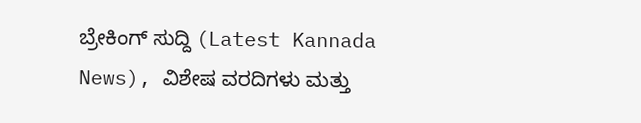ಬ್ರೇಕಿಂಗ್ ಸುದ್ದಿ (Latest Kannada News), ವಿಶೇಷ ವರದಿಗಳು ಮತ್ತು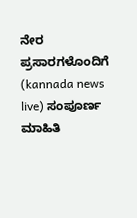ನೇರ ಪ್ರಸಾರಗಳೊಂದಿಗೆ (kannada news live) ಸಂಪೂರ್ಣ ಮಾಹಿತಿ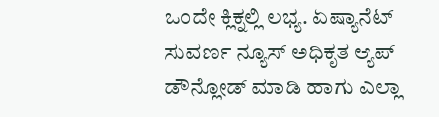ಒಂದೇ ಕ್ಲಿಕ್ನಲ್ಲಿ ಲಭ್ಯ. ಏಷ್ಯಾನೆಟ್ ಸುವರ್ಣ ನ್ಯೂಸ್ ಅಧಿಕೃತ ಆ್ಯಪ್ ಡೌನ್ಲೋಡ್ ಮಾಡಿ ಹಾಗು ಎಲ್ಲಾ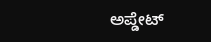ಅಪ್ಡೇಟ್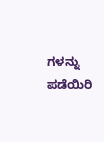ಗಳನ್ನು ಪಡೆಯಿರಿ